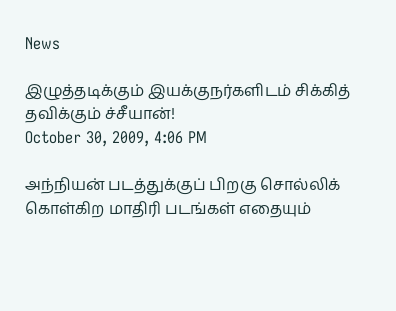News

இழுத்தடிக்கும் இயக்குநர்களிடம் சிக்கித் தவிக்கும் ச்சீயான்!
October 30, 2009, 4:06 PM

அந்நியன் படத்துக்குப் பிறகு சொல்லிக் கொள்கிற மாதிரி படங்கள் எதையும்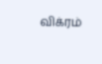விக்ரம்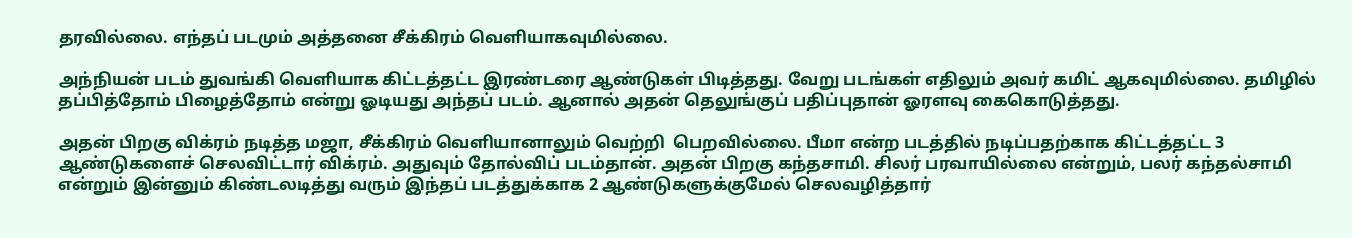தரவில்லை. எந்தப் படமும் அத்தனை சீக்கிரம் வெளியாகவுமில்லை.

அந்நியன் படம் துவங்கி வெளியாக கிட்டத்தட்ட இரண்டரை ஆண்டுகள் பிடித்தது. வேறு படங்கள் எதிலும் அவர் கமிட் ஆகவுமில்லை. தமிழில் தப்பித்தோம் பிழைத்தோம் என்று ஓடியது அந்தப் படம். ஆனால் அதன் தெலுங்குப் பதிப்புதான் ஓரளவு கைகொடுத்தது.

அதன் பிறகு விக்ரம் நடித்த மஜா, சீக்கிரம் வெளியானாலும் வெற்றி  பெறவில்லை. பீமா என்ற படத்தில் நடிப்பதற்காக கிட்டத்தட்ட 3 ஆண்டுகளைச் செலவிட்டார் விக்ரம். அதுவும் தோல்விப் படம்தான். அதன் பிறகு கந்தசாமி. சிலர் பரவாயில்லை என்றும், பலர் கந்தல்சாமி என்றும் இன்னும் கிண்டலடித்து வரும் இந்தப் படத்துக்காக 2 ஆண்டுகளுக்குமேல் செலவழித்தார்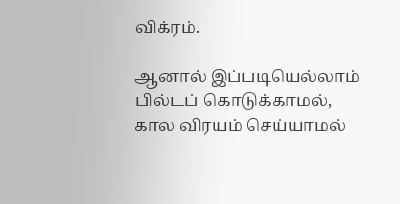விக்ரம்.

ஆனால் இப்படியெல்லாம் பில்டப் கொடுக்காமல், கால விரயம் செய்யாமல்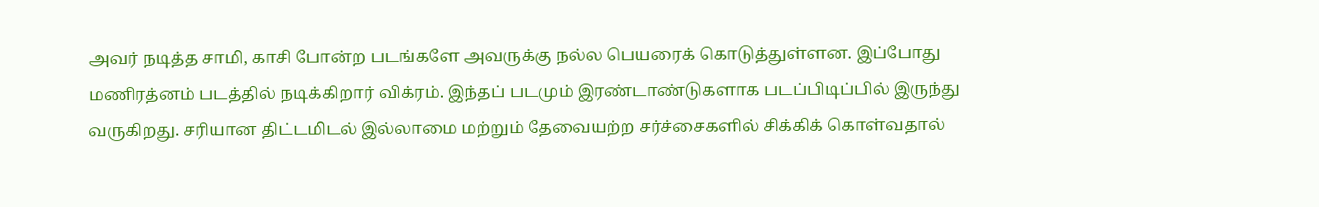அவர் நடித்த சாமி, காசி போன்ற படங்களே அவருக்கு நல்ல பெயரைக் கொடுத்துள்ளன. இப்போது மணிரத்னம் படத்தில் நடிக்கிறார் விக்ரம். இந்தப் படமும் இரண்டாண்டுகளாக படப்பிடிப்பில் இருந்து வருகிறது. சரியான திட்டமிடல் இல்லாமை மற்றும் தேவையற்ற சர்ச்சைகளில் சிக்கிக் கொள்வதால்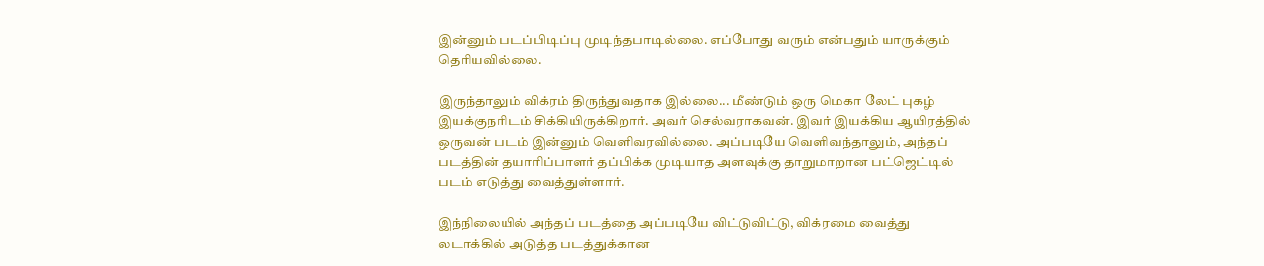இன்னும் படப்பிடிப்பு முடிந்தபாடில்லை. எப்போது வரும் என்பதும் யாருக்கும் தெரியவில்லை.

இருந்தாலும் விக்ரம் திருந்துவதாக இல்லை... மீண்டும் ஒரு மெகா லேட் புகழ் இயக்குநரிடம் சிக்கியிருக்கிறார். அவர் செல்வராகவன். இவர் இயக்கிய ஆயிரத்தில் ஒருவன் படம் இன்னும் வெளிவரவில்லை. அப்படியே வெளிவந்தாலும், அந்தப் படத்தின் தயாரிப்பாளர் தப்பிக்க முடியாத அளவுக்கு தாறுமாறான பட்ஜெட்டில் படம் எடுத்து வைத்துள்ளார்.

இந்நிலையில் அந்தப் படத்தை அப்படியே விட்டுவிட்டு, விக்ரமை வைத்து லடாக்கில் அடுத்த படத்துக்கான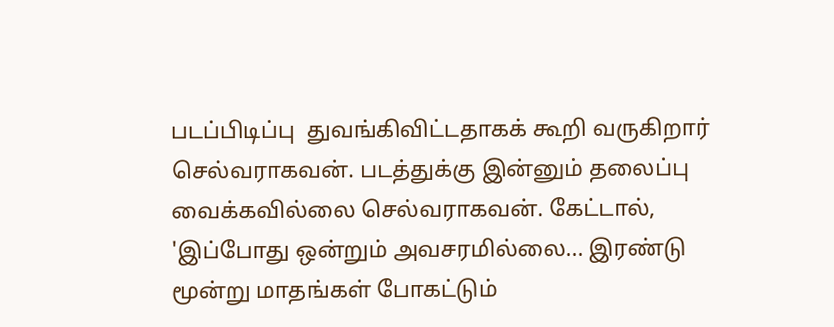படப்பிடிப்பு  துவங்கிவிட்டதாகக் கூறி வருகிறார் செல்வராகவன். படத்துக்கு இன்னும் தலைப்பு வைக்கவில்லை செல்வராகவன். கேட்டால், 'இப்போது ஒன்றும் அவசரமில்லை... இரண்டு மூன்று மாதங்கள் போகட்டும்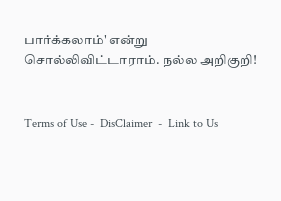பார்க்கலாம்' என்று சொல்லிவிட்டாராம். நல்ல அறிகுறி!


Terms of Use -  DisClaimer  -  Link to Us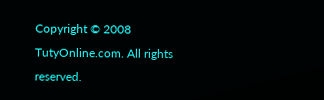Copyright © 2008 TutyOnline.com. All rights reserved.